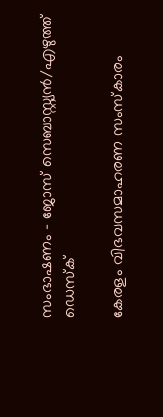സംഭാഷണം – ജോസ് സെബാസ്റ്റ്യൻ/എഴുത്ത് ഡെസ്ക്

കേരളം വിഭവസമാഹരണ സംസ്കാരം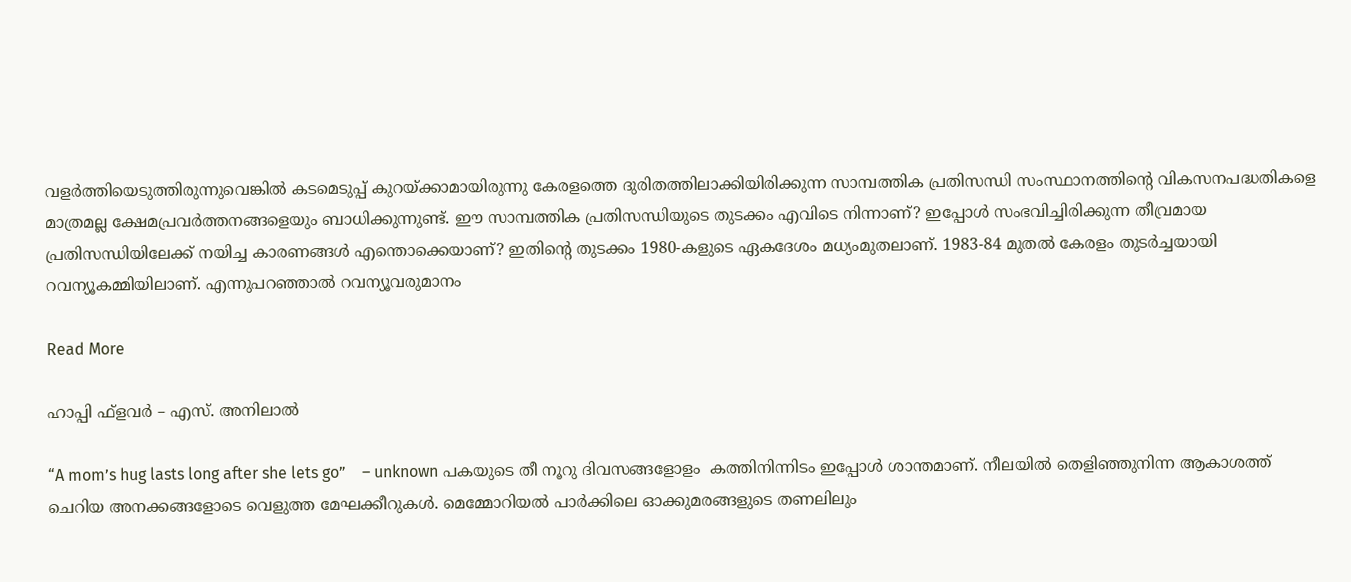വളർത്തിയെടുത്തിരുന്നുവെങ്കിൽ കടമെടുപ്പ് കുറയ്ക്കാമായിരുന്നു കേരളത്തെ ദുരിതത്തിലാക്കിയിരിക്കുന്ന സാമ്പത്തിക പ്രതിസന്ധി സംസ്ഥാനത്തിന്റെ വികസനപദ്ധതികളെ മാത്രമല്ല ക്ഷേമപ്രവർത്തനങ്ങളെയും ബാധിക്കുന്നുണ്ട്. ഈ സാമ്പത്തിക പ്രതിസന്ധിയുടെ തുടക്കം എവിടെ നിന്നാണ്? ഇപ്പോൾ സംഭവിച്ചിരിക്കുന്ന തീവ്രമായ പ്രതിസന്ധിയിലേക്ക് നയിച്ച കാരണങ്ങൾ എന്തൊക്കെയാണ്? ഇതിന്റെ തുടക്കം 1980-കളുടെ ഏകദേശം മധ്യംമുതലാണ്. 1983-84 മുതൽ കേരളം തുടർച്ചയായി റവന്യൂകമ്മിയിലാണ്. എന്നുപറഞ്ഞാൽ റവന്യൂവരുമാനം

Read More

ഹാപ്പി ഫ്ളവർ – എസ്. അനിലാൽ

“A mom’s hug lasts long after she lets go”    – unknown പകയുടെ തീ നൂറു ദിവസങ്ങളോളം  കത്തിനിന്നിടം ഇപ്പോൾ ശാന്തമാണ്. നീലയിൽ തെളിഞ്ഞുനിന്ന ആകാശത്ത് ചെറിയ അനക്കങ്ങളോടെ വെളുത്ത മേഘക്കീറുകൾ. മെമ്മോറിയൽ പാർക്കിലെ ഓക്കുമരങ്ങളുടെ തണലിലും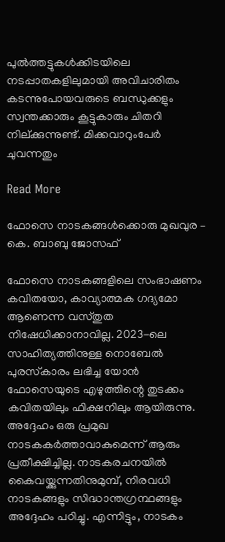പുൽത്തട്ടുകൾക്കിടയിലെ  നടപ്പാതകളിലുമായി അവിചാരിതം കടന്നുപോയവരുടെ ബന്ധുക്കളും സ്വന്തക്കാരും കൂട്ടുകാരും ചിതറി നില്ക്കുന്നുണ്ട്. മിക്കവാറുംപേർ ചുവന്നതും

Read More

ഫോസെ നാടകങ്ങൾക്കൊരു മുഖവുര – കെ. ബാബു ജോസഫ്

ഫോസെ നാടകങ്ങളിലെ സംഭാഷണം കവിതയോ, കാവ്യാത്മക ഗദ്യമോ ആണെന്ന വസ്തുത നിഷേധിക്കാനാവില്ല. 2023-ലെ സാഹിത്യത്തിനുള്ള നൊബേൽ പുരസ്‌കാരം ലഭിച്ച യോൻ ഫോസെയുടെ എഴുത്തിന്റെ തുടക്കം കവിതയിലും ഫിക്ഷനിലും ആയിരുന്നു. അദ്ദേഹം ഒരു പ്രമുഖ നാടകകർത്താവാകുമെന്ന് ആരും പ്രതീക്ഷിച്ചില്ല. നാടകരചനയിൽ കൈവയ്ക്കുന്നതിനുമുമ്പ്, നിരവധി നാടകങ്ങളും സിദ്ധാന്തഗ്രന്ഥങ്ങളും അദ്ദേഹം പഠിച്ചു. എന്നിട്ടും, നാടകം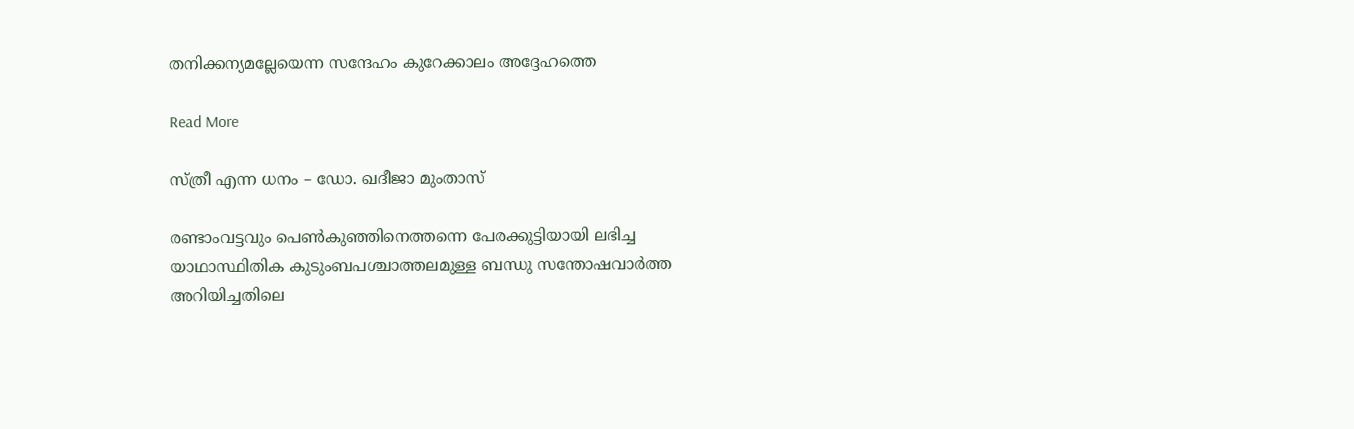തനിക്കന്യമല്ലേയെന്ന സന്ദേഹം കുറേക്കാലം അദ്ദേഹത്തെ

Read More

സ്ത്രീ എന്ന ധനം – ഡോ. ഖദീജാ മുംതാസ്

രണ്ടാംവട്ടവും പെൺകുഞ്ഞിനെത്തന്നെ പേരക്കുട്ടിയായി ലഭിച്ച യാഥാസ്ഥിതിക കുടുംബപശ്ചാത്തലമുള്ള ബന്ധു സന്തോഷവാർത്ത അറിയിച്ചതിലെ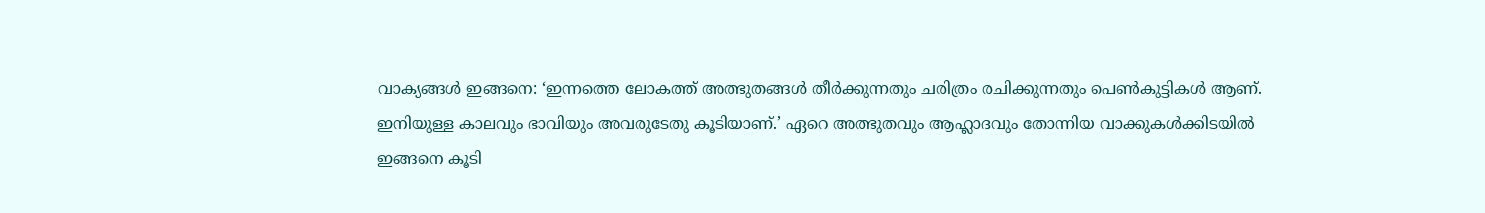വാക്യങ്ങൾ ഇങ്ങനെ: ‘ഇന്നത്തെ ലോകത്ത് അത്ഭുതങ്ങൾ തീർക്കുന്നതും ചരിത്രം രചിക്കുന്നതും പെൺകുട്ടികൾ ആണ്. ഇനിയുള്ള കാലവും ഭാവിയും അവരുടേതു കൂടിയാണ്.’ ഏറെ അത്ഭുതവും ആഹ്ലാദവും തോന്നിയ വാക്കുകൾക്കിടയിൽ ഇങ്ങനെ കൂടി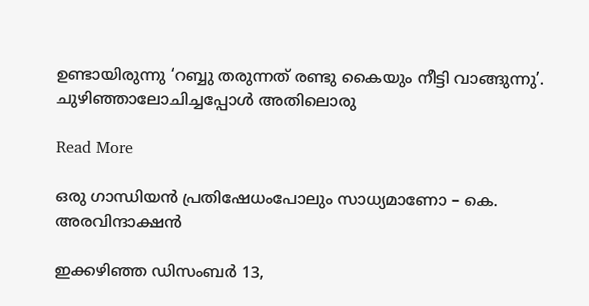ഉണ്ടായിരുന്നു ‘റബ്ബു തരുന്നത് രണ്ടു കൈയും നീട്ടി വാങ്ങുന്നു’. ചുഴിഞ്ഞാലോചിച്ചപ്പോൾ അതിലൊരു

Read More

ഒരു ഗാന്ധിയൻ പ്രതിഷേധംപോലും സാധ്യമാണോ – കെ. അരവിന്ദാക്ഷൻ

ഇക്കഴിഞ്ഞ ഡിസംബർ 13,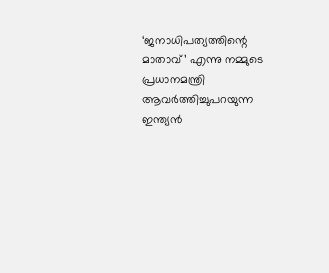‘ജനാധിപത്യത്തിന്റെ മാതാവ്’ എന്നു നമ്മുടെ പ്രധാനമന്ത്രി ആവർത്തിച്ചുപറയുന്ന ഇന്ത്യൻ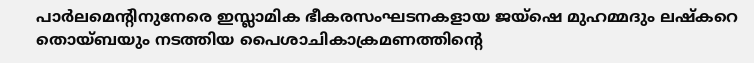പാർലമെന്റിനുനേരെ ഇസ്ലാമിക ഭീകരസംഘടനകളായ ജയ്‌ഷെ മുഹമ്മദും ലഷ്‌കറെ തൊയ്ബയും നടത്തിയ പൈശാചികാക്രമണത്തിന്റെ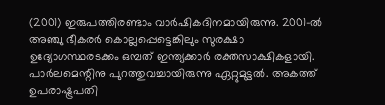(2001) ഇരുപത്തിരണ്ടാം വാർഷികദിനമായിരുന്നു. 2001-ൽ അഞ്ചു ഭീകരർ കൊല്ലപ്പെട്ടെങ്കിലും സുരക്ഷാ ഉദ്യോഗസ്ഥരടക്കം ഒമ്പത് ഇന്ത്യക്കാർ രക്തസാക്ഷികളായി. പാർലമെന്റിനു പുറത്തുവച്ചായിരുന്നു ഏറ്റുമുട്ടൽ. അകത്ത് ഉപരാഷ്ട്രപതി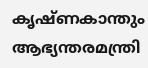കൃഷ്ണകാന്തും ആഭ്യന്തരമന്ത്രി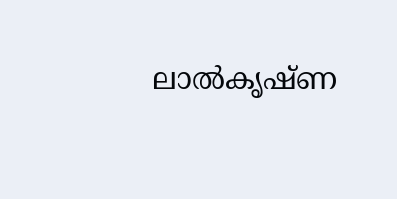ലാൽകൃഷ്ണ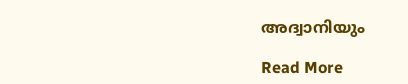അദ്വാനിയും

Read More